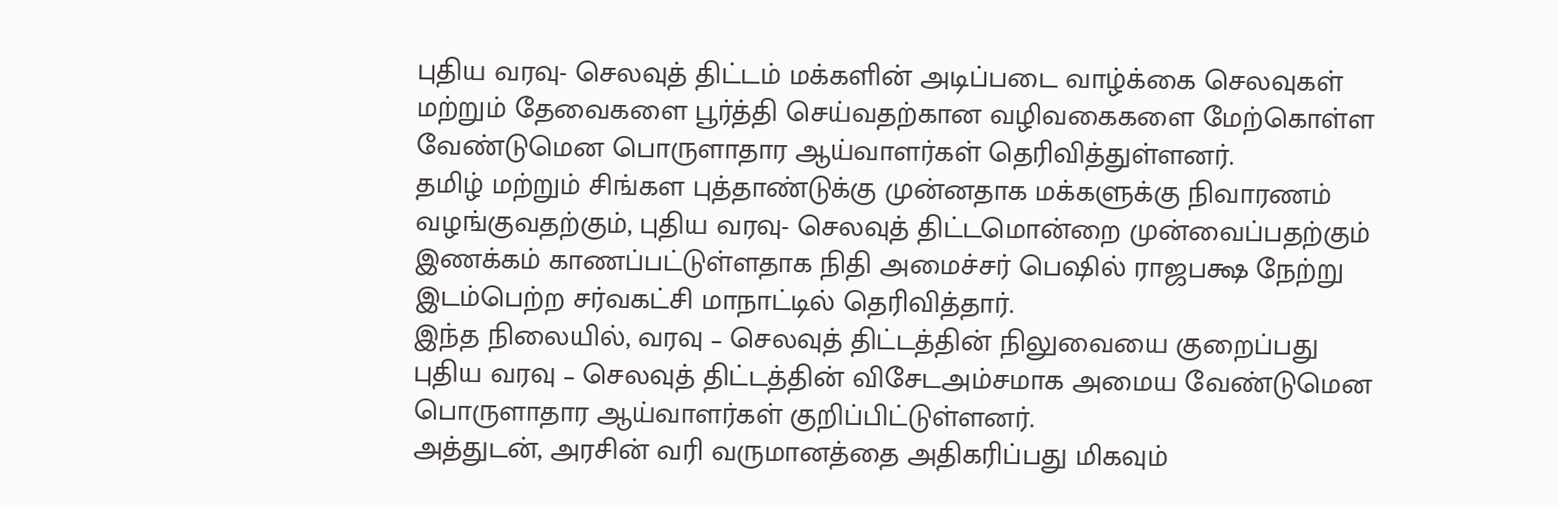புதிய வரவு- செலவுத் திட்டம் மக்களின் அடிப்படை வாழ்க்கை செலவுகள் மற்றும் தேவைகளை பூர்த்தி செய்வதற்கான வழிவகைகளை மேற்கொள்ள வேண்டுமென பொருளாதார ஆய்வாளர்கள் தெரிவித்துள்ளனர்.
தமிழ் மற்றும் சிங்கள புத்தாண்டுக்கு முன்னதாக மக்களுக்கு நிவாரணம் வழங்குவதற்கும், புதிய வரவு- செலவுத் திட்டமொன்றை முன்வைப்பதற்கும் இணக்கம் காணப்பட்டுள்ளதாக நிதி அமைச்சர் பெஷில் ராஜபக்ஷ நேற்று இடம்பெற்ற சர்வகட்சி மாநாட்டில் தெரிவித்தார்.
இந்த நிலையில், வரவு – செலவுத் திட்டத்தின் நிலுவையை குறைப்பது புதிய வரவு – செலவுத் திட்டத்தின் விசேடஅம்சமாக அமைய வேண்டுமென பொருளாதார ஆய்வாளர்கள் குறிப்பிட்டுள்ளனர்.
அத்துடன், அரசின் வரி வருமானத்தை அதிகரிப்பது மிகவும்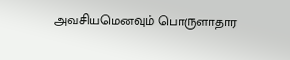அவசியமெனவும் பொருளாதார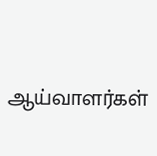ஆய்வாளர்கள்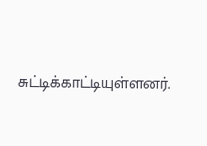சுட்டிக்காட்டியுள்ளனர்.